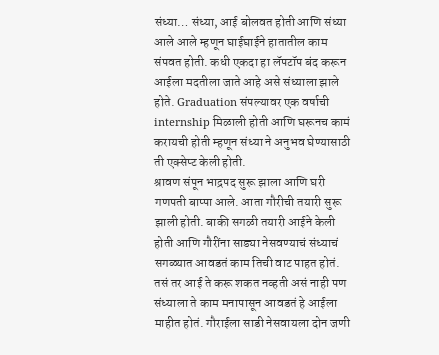संध्या… संध्या, आई बोलवत होती आणि संध्या आले आले म्हणून घाईघाईने हातातील काम संपवत होती. कधी एकदा हा लॅपटॉप बंद करून आईला मदतीला जाते आहे असे संध्याला झाले होते. Graduation संपल्यावर एक वर्षाची internship मिळाली होती आणि घरूनच कामं करायची होती म्हणून संध्या ने अनुभव घेण्यासाठी ती एक्सेप्ट केली होती.
श्रावण संपून भाद्रपद सुरू झाला आणि घरी गणपती बाप्पा आले. आता गौरीची तयारी सुरू झाली होती. बाकी सगळी तयारी आईने केली होती आणि गौरींना साड्या नेसवण्याचं संध्याचं सगळ्यात आवडतं काम तिची वाट पाहत होतं. तसं तर आई ते करू शकत नव्हती असं नाही पण संध्याला ते काम मनापासून आवडतं हे आईला माहीत होतं. गौराईला साडी नेसवायला दोन जणी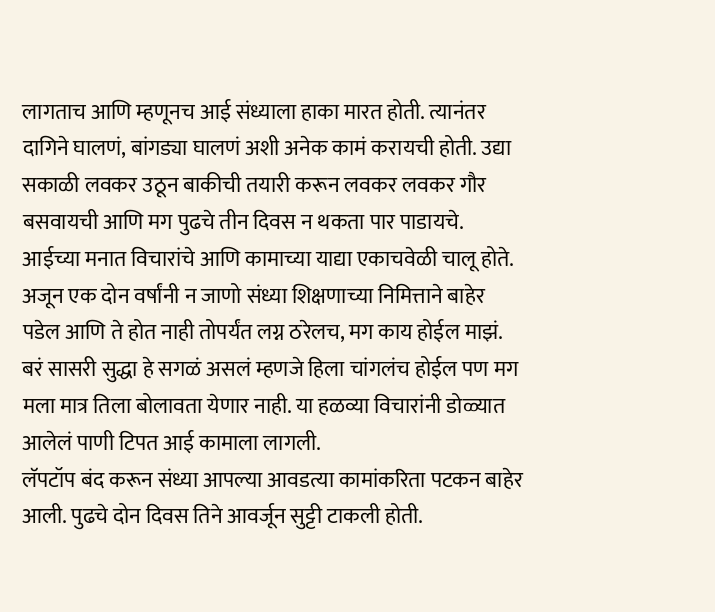लागताच आणि म्हणूनच आई संध्याला हाका मारत होती. त्यानंतर दागिने घालणं, बांगड्या घालणं अशी अनेक कामं करायची होती. उद्या सकाळी लवकर उठून बाकीची तयारी करून लवकर लवकर गौर बसवायची आणि मग पुढचे तीन दिवस न थकता पार पाडायचे. आईच्या मनात विचारांचे आणि कामाच्या याद्या एकाचवेळी चालू होते. अजून एक दोन वर्षांनी न जाणो संध्या शिक्षणाच्या निमित्ताने बाहेर पडेल आणि ते होत नाही तोपर्यंत लग्न ठरेलच, मग काय होईल माझं. बरं सासरी सुद्धा हे सगळं असलं म्हणजे हिला चांगलंच होईल पण मग मला मात्र तिला बोलावता येणार नाही. या हळव्या विचारांनी डोळ्यात आलेलं पाणी टिपत आई कामाला लागली.
लॅपटॉप बंद करून संध्या आपल्या आवडत्या कामांकरिता पटकन बाहेर आली. पुढचे दोन दिवस तिने आवर्जून सुट्टी टाकली होती.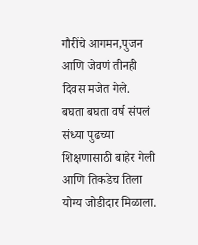गौरींचे आगमन,पुजन आणि जेवणं तीनही दिवस मजेत गेले.
बघता बघता वर्ष संपलं संध्या पुढच्या शिक्षणासाठी बाहेर गेली आणि तिकडेच तिला योग्य जोडीदार मिळाला.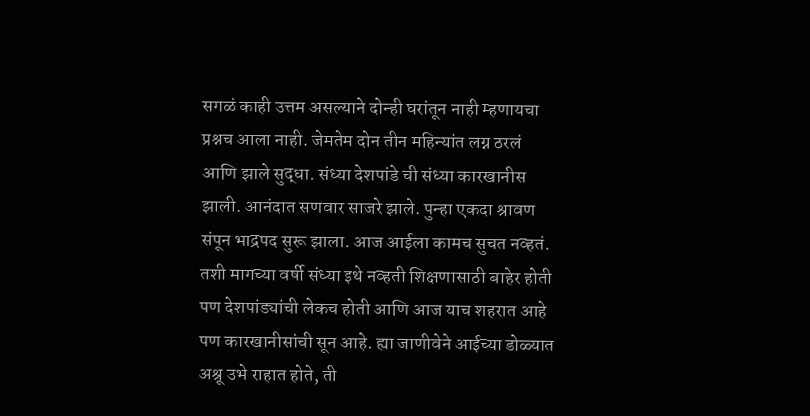सगळं काही उत्तम असल्याने दोन्ही घरांतून नाही म्हणायचा प्रश्नच आला नाही. जेमतेम दोन तीन महिन्यांत लग्न ठरलं आणि झाले सुद्धा. संध्या देशपांडे ची संध्या कारखानीस झाली. आनंदात सणवार साजरे झाले. पुन्हा एकदा श्रावण संपून भाद्रपद सुरू झाला. आज आईला कामच सुचत नव्हतं. तशी मागच्या वर्षी संध्या इथे नव्हती शिक्षणासाठी बाहेर होती पण देशपांड्यांची लेकच होती आणि आज याच शहरात आहे पण कारखानीसांची सून आहे. ह्या जाणीवेने आईच्या डोळ्यात अश्रू उभे राहात होते, ती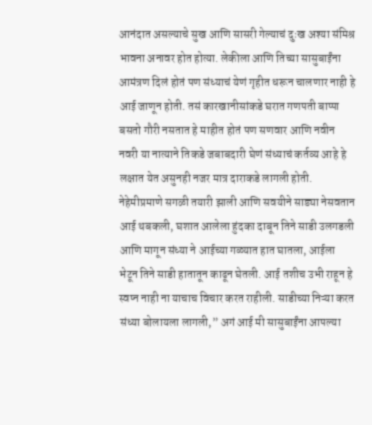आनंदात असल्याचे सुख आणि सासरी गेल्याचं दुःख अश्या संमिश्र भावना अनावर होत होत्या. लेकीला आणि तिच्या सासुबाईंना आमंत्रण दिलं होतं पण संध्याचं येणं गृहीत धरून चालणार नाही हे आई जाणून होती. तसं कारखानीसांकडे घरात गणपती बाप्पा बसतो गौरी नसतात हे माहीत होतं पण सणवार आणि नवीन नवरी या नात्याने तिकडे जबाबदारी घेणं संध्याचं कर्तव्य आहे हे लक्षात येत असुनही नजर मात्र दाराकडे लागली होती. नेहेमीप्रमाणे सगळी तयारी झाली आणि सवयीने साड्या नेसवतान आई थबकली, घशात आलेला हुंदका दाबून तिने साडी उलगडली आणि मागून संध्या ने आईच्या गळ्यात हात घातला, आईला भेटून तिने साडी हातातून काढून घेतली. आई तशीच उभी राहून हे स्वप्न नाही ना याचाच विचार करत राहीली. साडीच्या निऱ्या करत संध्या बोलायला लागली,” अगं आई मी सासुबाईंना आपल्या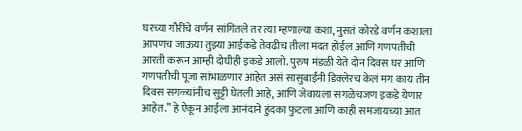घरच्या गौरींचे वर्णन सांगितले तर त्या म्हणाल्या कशा, नुसतं कोरडे वर्णन कशाला आपणच जाऊया तुझ्या आईकडे तेवढीच तीला मदत होईल आणि गणपतीची आरती करून आम्ही दोघीही इकडे आलो. पुरुष मंडळी येते दोन दिवस घर आणि गणपतीची पूजा सांभाळणार आहेत असं सासुबाईंनी डिक्लेरच केलं मग काय तीन दिवस सगळ्यांनीच सुट्टी घेतली आहे, आणि जेवायला सगळेचजण इकडे येणार आहेत.” हे ऐकून आईला आनंदाने हुंदका फुटला आणि काही समजायच्या आत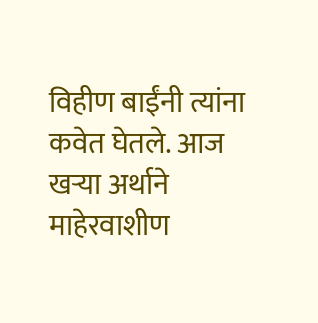विहीण बाईंनी त्यांना कवेत घेतले. आज खऱ्या अर्थाने माहेरवाशीण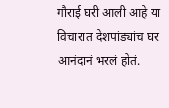गौराई घरी आली आहे या विचारात देशपांड्यांच घर आनंदानं भरलं होतं.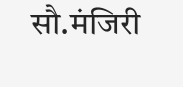सौ.मंजिरी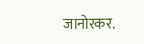जानोरकर.